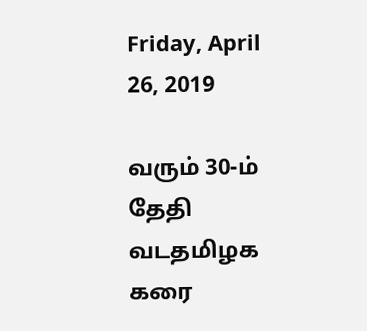Friday, April 26, 2019

வரும் 30-ம் தேதி வடதமிழக கரை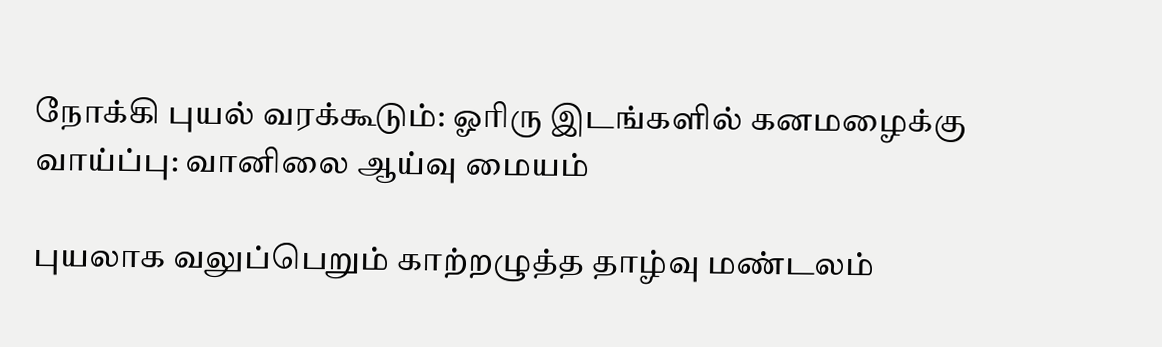நோக்கி புயல் வரக்கூடும்: ஓரிரு இடங்களில் கனமழைக்கு வாய்ப்பு: வானிலை ஆய்வு மையம்

புயலாக வலுப்பெறும் காற்றழுத்த தாழ்வு மண்டலம்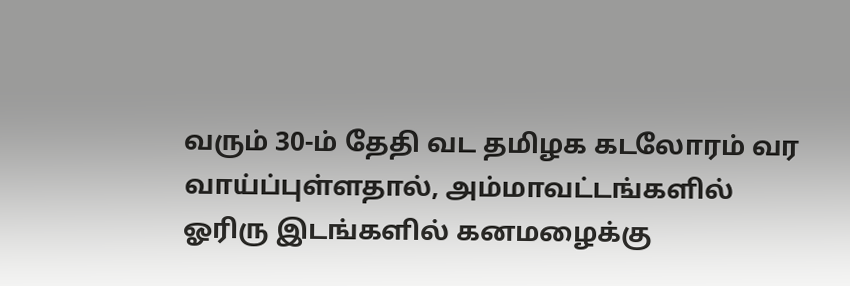வரும் 30-ம் தேதி வட தமிழக கடலோரம் வர வாய்ப்புள்ளதால், அம்மாவட்டங்களில் ஓரிரு இடங்களில் கனமழைக்கு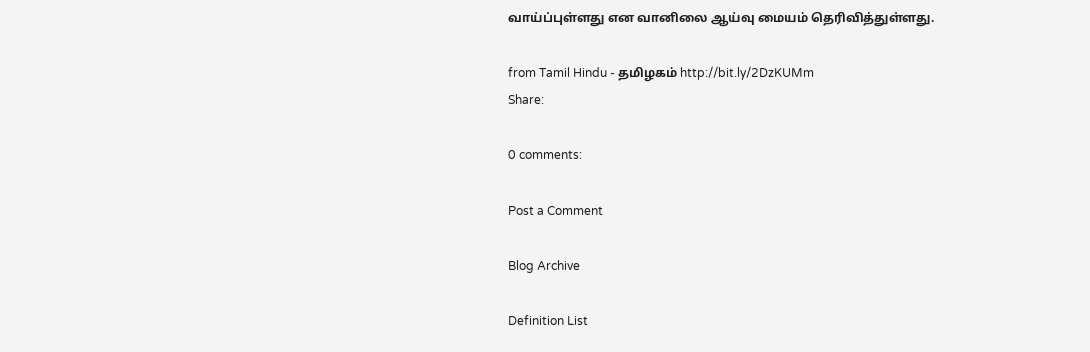வாய்ப்புள்ளது என வானிலை ஆய்வு மையம் தெரிவித்துள்ளது.

from Tamil Hindu - தமிழகம் http://bit.ly/2DzKUMm
Share:

0 comments:

Post a Comment

Blog Archive

Definition List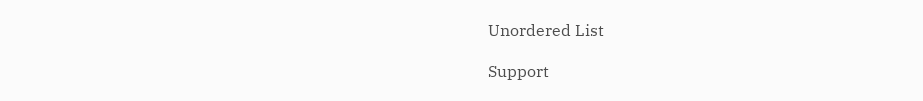Unordered List

Support